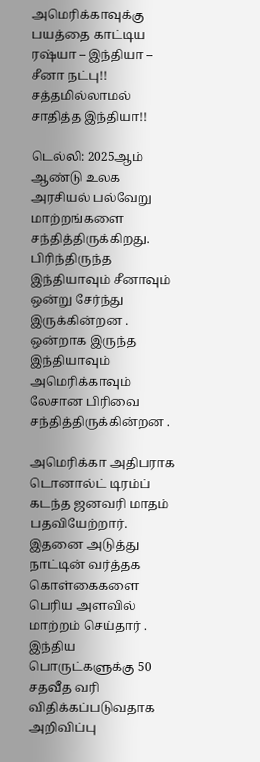அமெரிக்காவுக்கு பயத்தை காட்டிய ரஷ்யா – இந்தியா – சீனா நட்பு!! சத்தமில்லாமல் சாதித்த இந்தியா!!

டெல்லி: 2025ஆம் ஆண்டு உலக அரசியல் பல்வேறு மாற்றங்களை சந்தித்திருக்கிறது. பிரிந்திருந்த இந்தியாவும் சீனாவும் ஒன்று சேர்ந்து இருக்கின்றன . ஒன்றாக இருந்த இந்தியாவும் அமெரிக்காவும் லேசான பிரிவை சந்தித்திருக்கின்றன .

அமெரிக்கா அதிபராக டொனால்ட் டிரம்ப் கடந்த ஜனவரி மாதம் பதவியேற்றார். இதனை அடுத்து நாட்டின் வர்த்தக கொள்கைகளை பெரிய அளவில் மாற்றம் செய்தார் . இந்திய பொருட்களுக்கு 50 சதவீத வரி விதிக்கப்படுவதாக அறிவிப்பு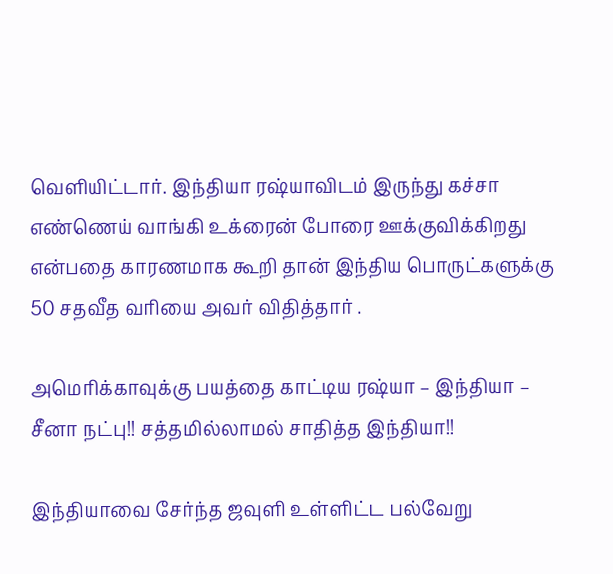வெளியிட்டார். இந்தியா ரஷ்யாவிடம் இருந்து கச்சா எண்ணெய் வாங்கி உக்ரைன் போரை ஊக்குவிக்கிறது என்பதை காரணமாக கூறி தான் இந்திய பொருட்களுக்கு 50 சதவீத வரியை அவர் விதித்தார் .

அமெரிக்காவுக்கு பயத்தை காட்டிய ரஷ்யா – இந்தியா – சீனா நட்பு!! சத்தமில்லாமல் சாதித்த இந்தியா!!

இந்தியாவை சேர்ந்த ஜவுளி உள்ளிட்ட பல்வேறு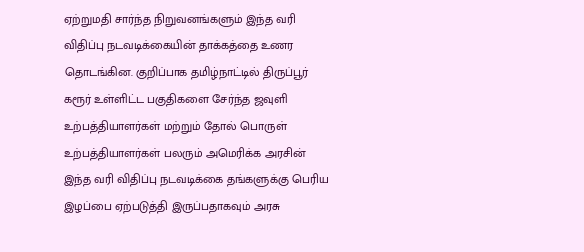ஏற்றுமதி சார்ந்த நிறுவனங்களும் இந்த வரி விதிப்பு நடவடிக்கையின் தாக்கத்தை உணர தொடங்கின. குறிப்பாக தமிழ்நாட்டில் திருப்பூர் கரூர் உள்ளிட்ட பகுதிகளை சேர்ந்த ஜவுளி உற்பத்தியாளர்கள் மற்றும் தோல் பொருள் உற்பத்தியாளர்கள் பலரும் அமெரிக்க அரசின் இந்த வரி விதிப்பு நடவடிக்கை தங்களுக்கு பெரிய இழப்பை ஏற்படுத்தி இருப்பதாகவும் அரசு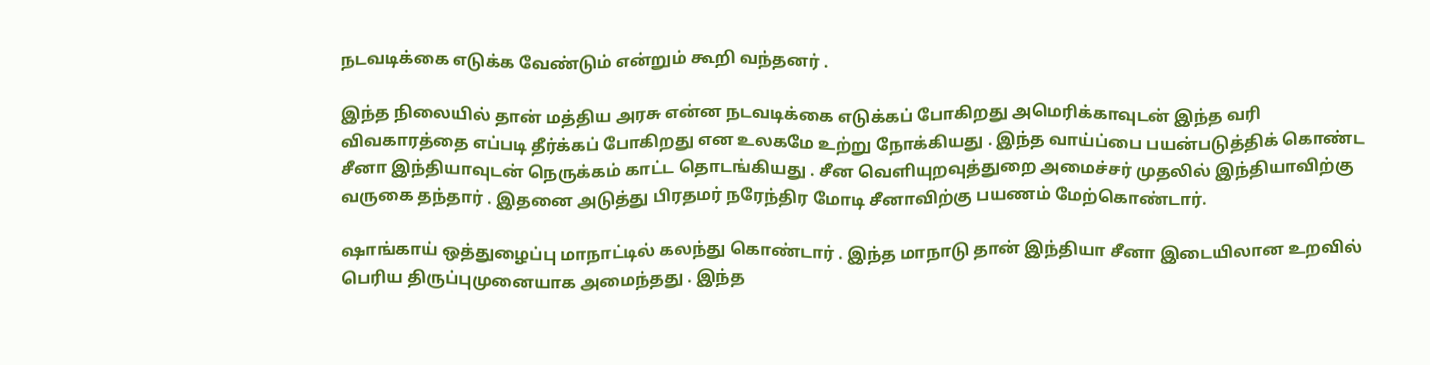நடவடிக்கை எடுக்க வேண்டும் என்றும் கூறி வந்தனர் .

இந்த நிலையில் தான் மத்திய அரசு என்ன நடவடிக்கை எடுக்கப் போகிறது அமெரிக்காவுடன் இந்த வரி விவகாரத்தை எப்படி தீர்க்கப் போகிறது என உலகமே உற்று நோக்கியது . இந்த வாய்ப்பை பயன்படுத்திக் கொண்ட சீனா இந்தியாவுடன் நெருக்கம் காட்ட தொடங்கியது . சீன வெளியுறவுத்துறை அமைச்சர் முதலில் இந்தியாவிற்கு வருகை தந்தார் . இதனை அடுத்து பிரதமர் நரேந்திர மோடி சீனாவிற்கு பயணம் மேற்கொண்டார்.

ஷாங்காய் ஒத்துழைப்பு மாநாட்டில் கலந்து கொண்டார் . இந்த மாநாடு தான் இந்தியா சீனா இடையிலான உறவில் பெரிய திருப்புமுனையாக அமைந்தது . இந்த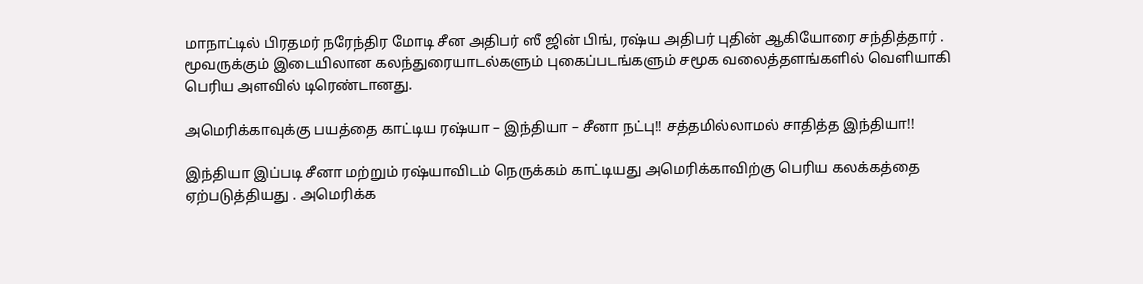மாநாட்டில் பிரதமர் நரேந்திர மோடி சீன அதிபர் ஸீ ஜின் பிங், ரஷ்ய அதிபர் புதின் ஆகியோரை சந்தித்தார் . மூவருக்கும் இடையிலான கலந்துரையாடல்களும் புகைப்படங்களும் சமூக வலைத்தளங்களில் வெளியாகி பெரிய அளவில் டிரெண்டானது.

அமெரிக்காவுக்கு பயத்தை காட்டிய ரஷ்யா – இந்தியா – சீனா நட்பு!! சத்தமில்லாமல் சாதித்த இந்தியா!!

இந்தியா இப்படி சீனா மற்றும் ரஷ்யாவிடம் நெருக்கம் காட்டியது அமெரிக்காவிற்கு பெரிய கலக்கத்தை ஏற்படுத்தியது . அமெரிக்க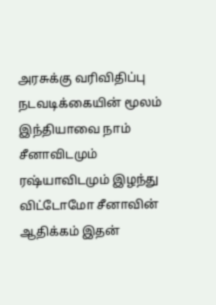அரசுக்கு வரிவிதிப்பு நடவடிக்கையின் மூலம் இந்தியாவை நாம் சீனாவிடமும் ரஷ்யாவிடமும் இழந்து விட்டோமோ சீனாவின் ஆதிக்கம் இதன்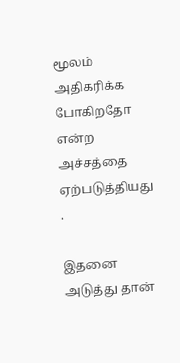மூலம் அதிகரிக்க போகிறதோ என்ற அச்சத்தை ஏற்படுத்தியது .

இதனை அடுத்து தான்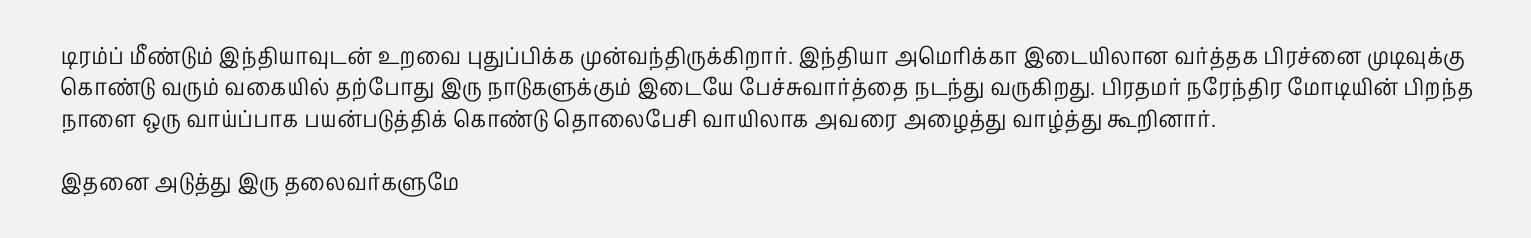டிரம்ப் மீண்டும் இந்தியாவுடன் உறவை புதுப்பிக்க முன்வந்திருக்கிறார். இந்தியா அமெரிக்கா இடையிலான வர்த்தக பிரச்னை முடிவுக்கு கொண்டு வரும் வகையில் தற்போது இரு நாடுகளுக்கும் இடையே பேச்சுவார்த்தை நடந்து வருகிறது. பிரதமர் நரேந்திர மோடியின் பிறந்த நாளை ஒரு வாய்ப்பாக பயன்படுத்திக் கொண்டு தொலைபேசி வாயிலாக அவரை அழைத்து வாழ்த்து கூறினார்.

இதனை அடுத்து இரு தலைவர்களுமே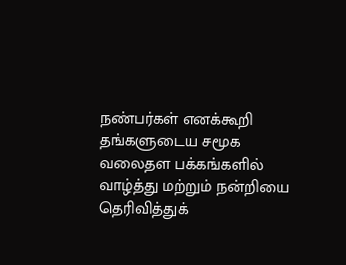நண்பர்கள் எனக்கூறி தங்களுடைய சமூக வலைதள பக்கங்களில் வாழ்த்து மற்றும் நன்றியை தெரிவித்துக்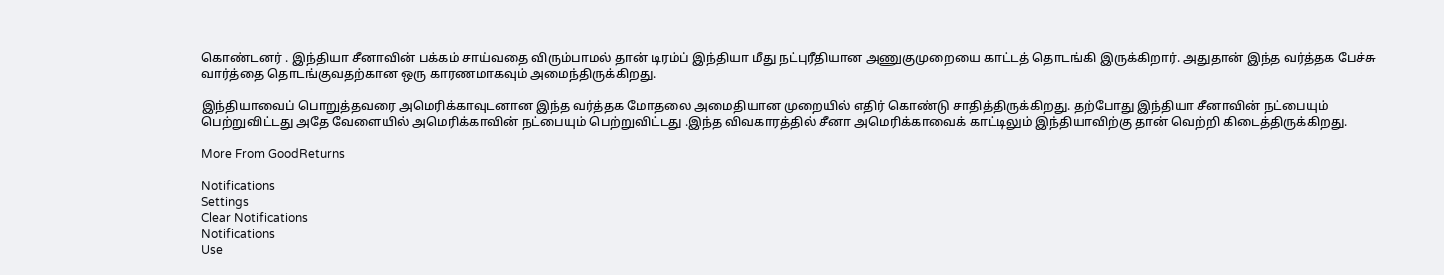கொண்டனர் . இந்தியா சீனாவின் பக்கம் சாய்வதை விரும்பாமல் தான் டிரம்ப் இந்தியா மீது நட்புரீதியான அணுகுமுறையை காட்டத் தொடங்கி இருக்கிறார். அதுதான் இந்த வர்த்தக பேச்சு வார்த்தை தொடங்குவதற்கான ஒரு காரணமாகவும் அமைந்திருக்கிறது.

இந்தியாவைப் பொறுத்தவரை அமெரிக்காவுடனான இந்த வர்த்தக மோதலை அமைதியான முறையில் எதிர் கொண்டு சாதித்திருக்கிறது. தற்போது இந்தியா சீனாவின் நட்பையும் பெற்றுவிட்டது அதே வேளையில் அமெரிக்காவின் நட்பையும் பெற்றுவிட்டது .இந்த விவகாரத்தில் சீனா அமெரிக்காவைக் காட்டிலும் இந்தியாவிற்கு தான் வெற்றி கிடைத்திருக்கிறது.

More From GoodReturns

Notifications
Settings
Clear Notifications
Notifications
Use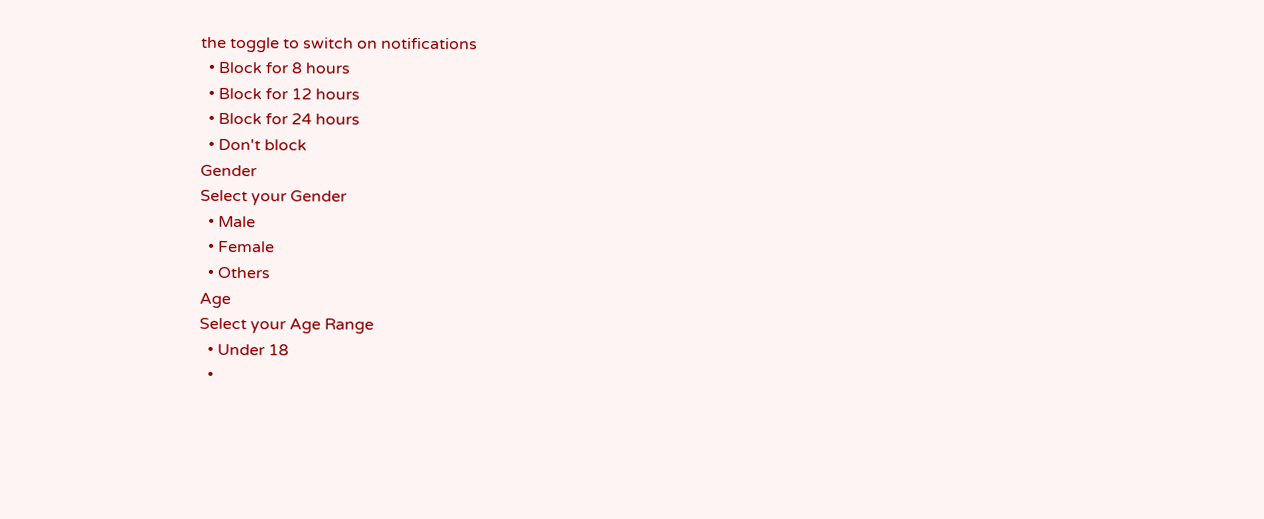the toggle to switch on notifications
  • Block for 8 hours
  • Block for 12 hours
  • Block for 24 hours
  • Don't block
Gender
Select your Gender
  • Male
  • Female
  • Others
Age
Select your Age Range
  • Under 18
  •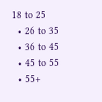18 to 25
  • 26 to 35
  • 36 to 45
  • 45 to 55
  • 55+